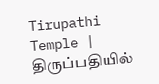Tirupathi Temple | திருப்பதியில்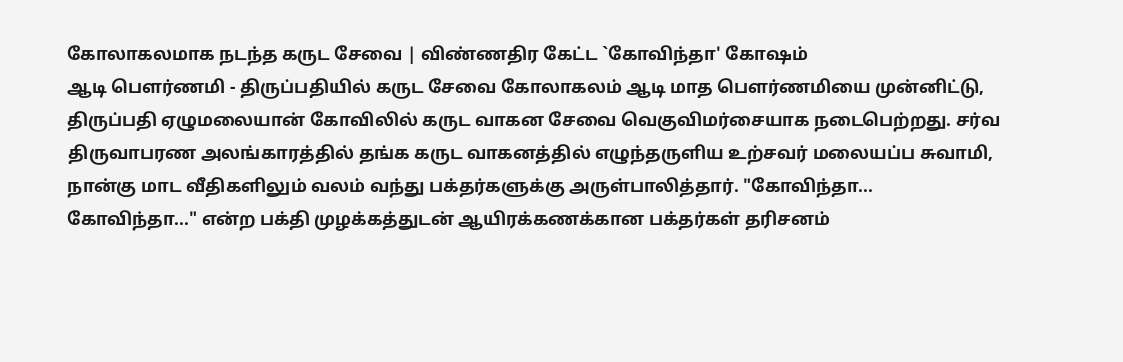கோலாகலமாக நடந்த கருட சேவை | விண்ணதிர கேட்ட `கோவிந்தா' கோஷம்
ஆடி பௌர்ணமி - திருப்பதியில் கருட சேவை கோலாகலம் ஆடி மாத பௌர்ணமியை முன்னிட்டு, திருப்பதி ஏழுமலையான் கோவிலில் கருட வாகன சேவை வெகுவிமர்சையாக நடைபெற்றது. சர்வ திருவாபரண அலங்காரத்தில் தங்க கருட வாகனத்தில் எழுந்தருளிய உற்சவர் மலையப்ப சுவாமி, நான்கு மாட வீதிகளிலும் வலம் வந்து பக்தர்களுக்கு அருள்பாலித்தார். "கோவிந்தா... கோவிந்தா..." என்ற பக்தி முழக்கத்துடன் ஆயிரக்கணக்கான பக்தர்கள் தரிசனம்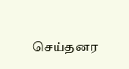செய்தனர